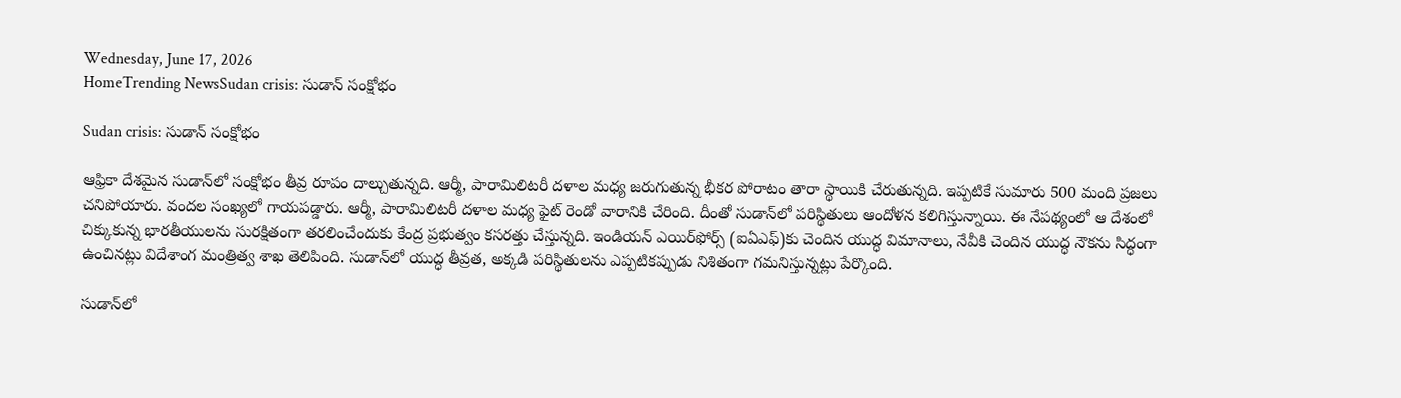Wednesday, June 17, 2026
HomeTrending NewsSudan crisis: సుడాన్‌ సంక్షోభం

Sudan crisis: సుడాన్‌ సంక్షోభం

ఆఫ్రికా దేశమైన సుడాన్‌లో సంక్షోభం తీవ్ర రూపం దాల్చుతున్నది. ఆర్మీ, పారామిలిటరీ దళాల మధ్య జరుగుతున్న భీకర పోరాటం తారా స్థాయికి చేరుతున్నది. ఇప్పటికే సుమారు 500 మంది ప్రజలు చనిపోయారు. వందల సంఖ్యలో గాయపడ్డారు. ఆర్మీ, పారామిలిటరీ దళాల మధ్య ఫైట్‌ రెండో వారానికి చేరింది. దీంతో సుడాన్‌లో పరిస్థితులు ఆందోళన కలిగిస్తున్నాయి. ఈ నేపథ్యంలో ఆ దేశంలో చిక్కుకున్న భారతీయులను సురక్షితంగా తరలించేందుకు కేంద్ర ప్రభుత్వం కసరత్తు చేస్తున్నది. ఇండియన్‌ ఎయిర్‌ఫోర్స్‌ (ఐఏఎఫ్‌)కు చెందిన యుద్ధ విమానాలు, నేవీకి చెందిన యుద్ధ నౌకను సిద్ధంగా ఉంచినట్లు విదేశాంగ మంత్రిత్వ శాఖ తెలిపింది. సుడాన్‌లో యుద్ధ తీవ్రత, అక్కడి పరిస్థితులను ఎప్పటికప్పుడు నిశితంగా గమనిస్తున్నట్లు పేర్కొంది.

సుడాన్‌లో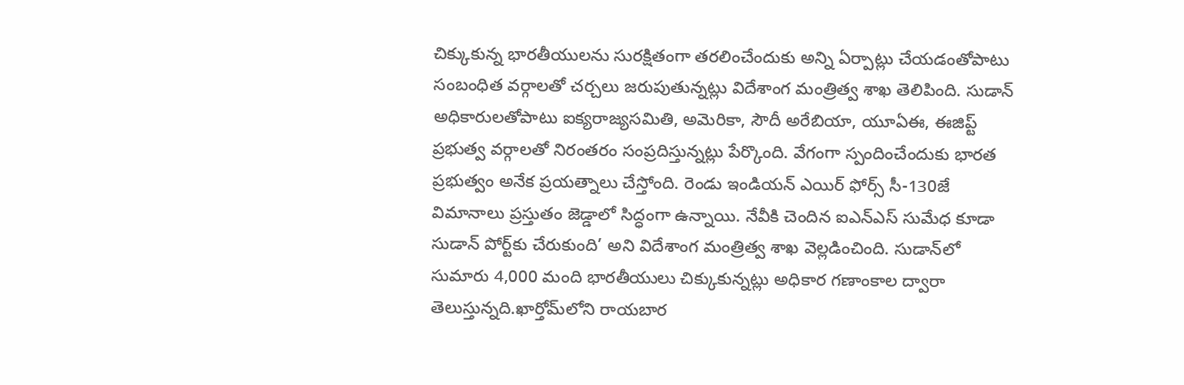చిక్కుకున్న భారతీయులను సురక్షితంగా తరలించేందుకు అన్ని ఏర్పాట్లు చేయడంతోపాటు సంబంధిత వర్గాలతో చర్చలు జరుపుతున్నట్లు విదేశాంగ మంత్రిత్వ శాఖ తెలిపింది. సుడాన్‌ అధికారులతోపాటు ఐక్యరాజ్యసమితి, అమెరికా, సౌదీ అరేబియా, యూఏఈ, ఈజిప్ట్‌ ప్రభుత్వ వర్గాలతో నిరంతరం సంప్రదిస్తున్నట్లు పేర్కొంది. వేగంగా స్పందించేందుకు భారత ప్రభుత్వం అనేక ప్రయత్నాలు చేస్తోంది. రెండు ఇండియన్ ఎయిర్ ఫోర్స్ సీ-130జే విమానాలు ప్రస్తుతం జెడ్డాలో సిద్ధంగా ఉన్నాయి. నేవీకి చెందిన ఐఎన్‌ఎస్‌ సుమేధ కూడా సుడాన్‌ పోర్ట్‌కు చేరుకుంది’ అని విదేశాంగ మంత్రిత్వ శాఖ వెల్లడించింది. సుడాన్‌లో సుమారు 4,000 మంది భారతీయులు చిక్కుకున్నట్లు అధికార గణాంకాల ద్వారా తెలుస్తున్నది.ఖార్తోమ్‌లోని రాయబార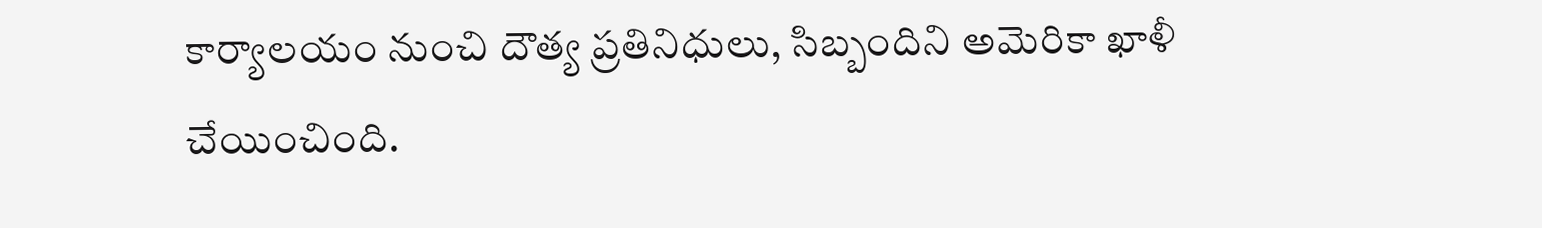కార్యాలయం నుంచి దౌత్య ప్రతినిధులు, సిబ్బందిని అమెరికా ఖాళీ చేయించింది.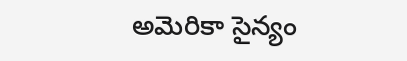అమెరికా సైన్యం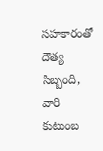సహకారంతో దౌత్య సిబ్బంది, వారి కుటుంబ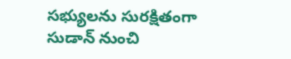సభ్యులను సురక్షితంగా సుడాన్‌ నుంచి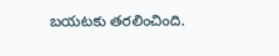బయటకు తరలించింది.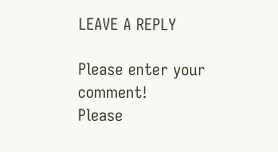LEAVE A REPLY

Please enter your comment!
Please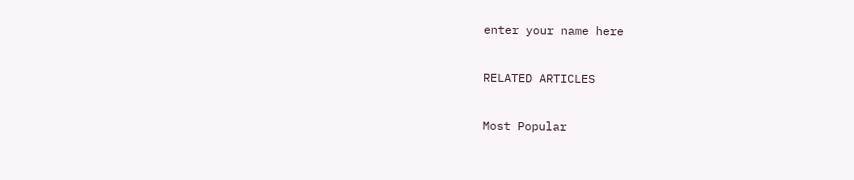enter your name here

RELATED ARTICLES

Most Popular